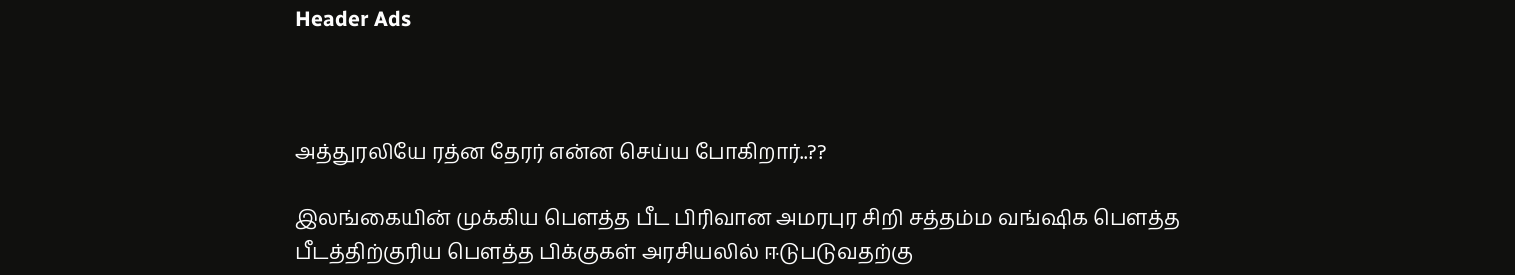Header Ads



அத்துரலியே ரத்ன தேரர் என்ன செய்ய போகிறார்..??

இலங்கையின் முக்கிய பௌத்த பீட பிரிவான அமரபுர சிறி சத்தம்ம வங்ஷிக பௌத்த பீடத்திற்குரிய பௌத்த பிக்குகள் அரசியலில் ஈடுபடுவதற்கு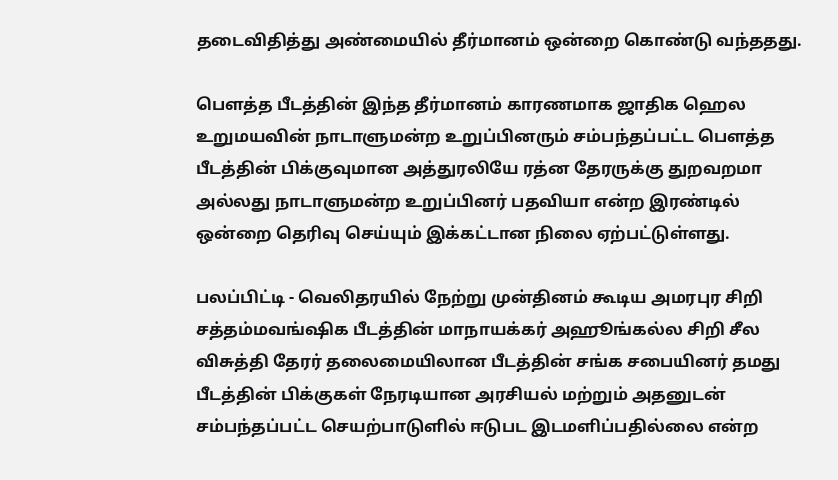தடைவிதித்து அண்மையில் தீர்மானம் ஒன்றை கொண்டு வந்ததது.

பௌத்த பீடத்தின் இந்த தீர்மானம் காரணமாக ஜாதிக ஹெல உறுமயவின் நாடாளுமன்ற உறுப்பினரும் சம்பந்தப்பட்ட பௌத்த பீடத்தின் பிக்குவுமான அத்துரலியே ரத்ன தேரருக்கு துறவறமா அல்லது நாடாளுமன்ற உறுப்பினர் பதவியா என்ற இரண்டில் ஒன்றை தெரிவு செய்யும் இக்கட்டான நிலை ஏற்பட்டுள்ளது.

பலப்பிட்டி - வெலிதரயில் நேற்று முன்தினம் கூடிய அமரபுர சிறி சத்தம்மவங்ஷிக பீடத்தின் மாநாயக்கர் அஹூங்கல்ல சிறி சீல விசுத்தி தேரர் தலைமையிலான பீடத்தின் சங்க சபையினர் தமது பீடத்தின் பிக்குகள் நேரடியான அரசியல் மற்றும் அதனுடன் சம்பந்தப்பட்ட செயற்பாடுளில் ஈடுபட இடமளிப்பதில்லை என்ற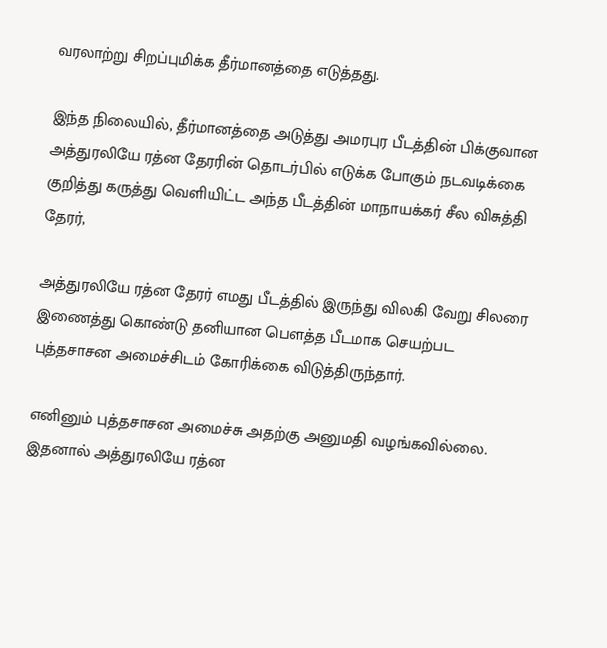வரலாற்று சிறப்புமிக்க தீர்மானத்தை எடுத்தது.

இந்த நிலையில், தீர்மானத்தை அடுத்து அமரபுர பீடத்தின் பிக்குவான அத்துரலியே ரத்ன தேரரின் தொடர்பில் எடுக்க போகும் நடவடிக்கை குறித்து கருத்து வெளியிட்ட அந்த பீடத்தின் மாநாயக்கர் சீல விசுத்தி தேரர்,

அத்துரலியே ரத்ன தேரர் எமது பீடத்தில் இருந்து விலகி வேறு சிலரை இணைத்து கொண்டு தனியான பௌத்த பீடமாக செயற்பட புத்தசாசன அமைச்சிடம் கோரிக்கை விடுத்திருந்தார்.

எனினும் புத்தசாசன அமைச்சு அதற்கு அனுமதி வழங்கவில்லை. இதனால் அத்துரலியே ரத்ன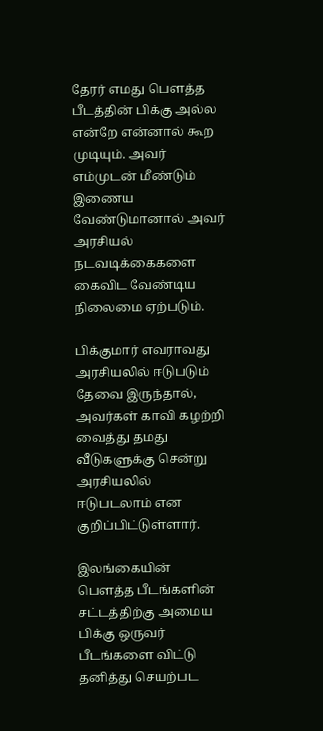தேரர் எமது பௌத்த பீடத்தின் பிக்கு அல்ல என்றே என்னால் கூற முடியும். அவர் எம்முடன் மீண்டும் இணைய வேண்டுமானால் அவர் அரசியல் நடவடிக்கைகளை கைவிட வேண்டிய நிலைமை ஏற்படும்.

பிக்குமார் எவராவது அரசியலில் ஈடுபடும் தேவை இருந்தால், அவர்கள் காவி கழற்றி வைத்து தமது வீடுகளுக்கு சென்று அரசியலில் ஈடுபடலாம் என குறிப்பிட்டுள்ளார்.

இலங்கையின் பௌத்த பீடங்களின் சட்டத்திற்கு அமைய பிக்கு ஒருவர் பீடங்களை விட்டு தனித்து செயற்பட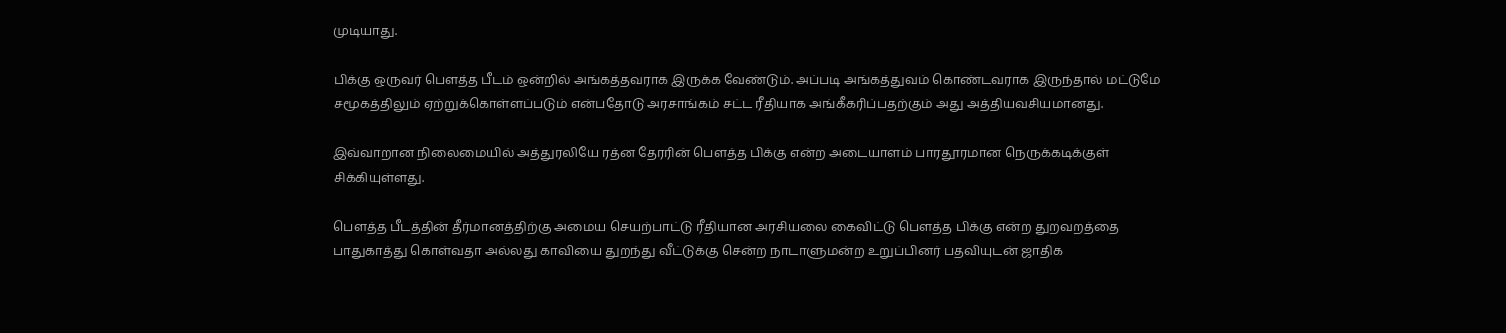முடியாது.

பிக்கு ஒருவர் பௌத்த பீடம் ஒன்றில் அங்கத்தவராக இருக்க வேண்டும். அப்படி அங்கத்துவம் கொண்டவராக இருந்தால் மட்டுமே சமூகத்திலும் ஏற்றுக்கொள்ளப்படும் என்பதோடு அரசாங்கம் சட்ட ரீதியாக அங்கீகரிப்பதற்கும் அது அத்தியவசியமானது.

இவ்வாறான நிலைமையில் அத்துரலியே ரத்ன தேரரின் பௌத்த பிக்கு என்ற அடையாளம் பாரதூரமான நெருக்கடிக்குள் சிக்கியுள்ளது.

பௌத்த பீடத்தின் தீர்மானத்திற்கு அமைய செயற்பாட்டு ரீதியான அரசியலை கைவிட்டு பௌத்த பிக்கு என்ற துறவறத்தை பாதுகாத்து கொள்வதா அல்லது காவியை துறந்து வீட்டுக்கு சென்ற நாடாளுமன்ற உறுப்பினர் பதவியுடன் ஜாதிக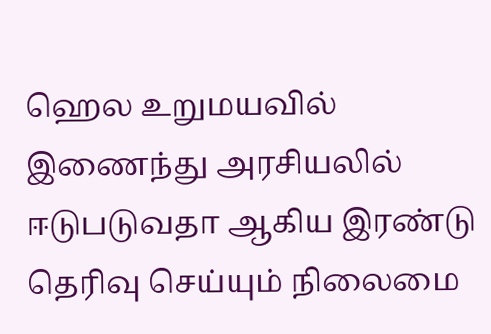ஹெல உறுமயவில் இணைந்து அரசியலில் ஈடுபடுவதா ஆகிய இரண்டு தெரிவு செய்யும் நிலைமை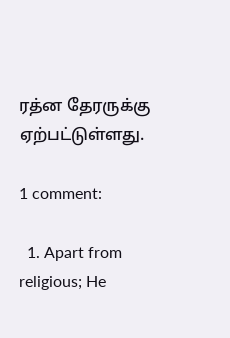ரத்ன தேரருக்கு ஏற்பட்டுள்ளது.

1 comment:

  1. Apart from religious; He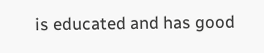is educated and has good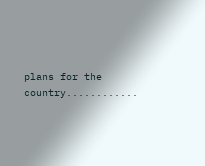plans for the country............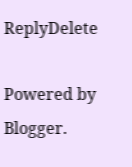ReplyDelete

Powered by Blogger.